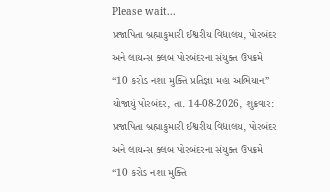Please wait...
પ્રજાપિતા બ્રહ્માકુમારી ઈશ્વરીય વિદ્યાલય, પોરબંદર અને લાયન્સ ક્લબ પોરબંદરના સંયુક્ત ઉપક્રમે “10 કરોડ નશા મુક્તિ પ્રતિજ્ઞા મહા અભિયાન” યોજાયું પોરબંદર, તા. 14-08-2026, શુક્રવાર: પ્રજાપિતા બ્રહ્માકુમારી ઈશ્વરીય વિદ્યાલય, પોરબંદર અને લાયન્સ ક્લબ પોરબંદરના સંયુક્ત ઉપક્રમે “10 કરોડ નશા મુક્તિ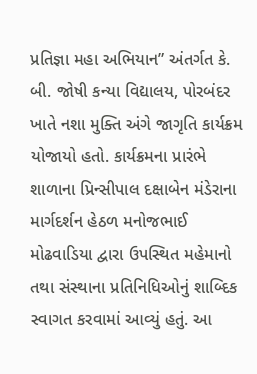પ્રતિજ્ઞા મહા અભિયાન” અંતર્ગત કે. બી. જોષી કન્યા વિદ્યાલય, પોરબંદર ખાતે નશા મુક્તિ અંગે જાગૃતિ કાર્યક્રમ યોજાયો હતો. કાર્યક્રમના પ્રારંભે શાળાના પ્રિન્સીપાલ દક્ષાબેન મંડેરાના માર્ગદર્શન હેઠળ મનોજભાઈ મોઢવાડિયા દ્વારા ઉપસ્થિત મહેમાનો તથા સંસ્થાના પ્રતિનિધિઓનું શાબ્દિક સ્વાગત કરવામાં આવ્યું હતું. આ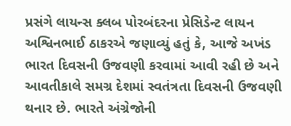પ્રસંગે લાયન્સ ક્લબ પોરબંદરના પ્રેસિડેન્ટ લાયન અશ્વિનભાઈ ઠાકરએ જણાવ્યું હતું કે, આજે અખંડ ભારત દિવસની ઉજવણી કરવામાં આવી રહી છે અને આવતીકાલે સમગ્ર દેશમાં સ્વતંત્રતા દિવસની ઉજવણી થનાર છે. ભારતે અંગ્રેજોની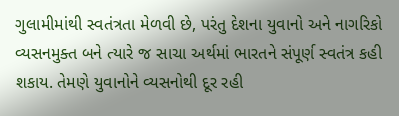ગુલામીમાંથી સ્વતંત્રતા મેળવી છે, પરંતુ દેશના યુવાનો અને નાગરિકો વ્યસનમુક્ત બને ત્યારે જ સાચા અર્થમાં ભારતને સંપૂર્ણ સ્વતંત્ર કહી શકાય. તેમણે યુવાનોને વ્યસનોથી દૂર રહી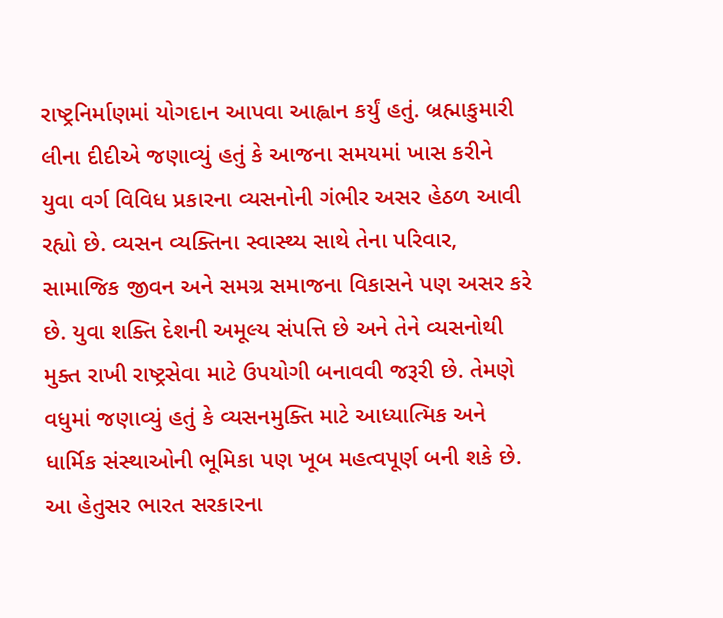રાષ્ટ્રનિર્માણમાં યોગદાન આપવા આહ્વાન કર્યું હતું. બ્રહ્માકુમારી લીના દીદીએ જણાવ્યું હતું કે આજના સમયમાં ખાસ કરીને યુવા વર્ગ વિવિધ પ્રકારના વ્યસનોની ગંભીર અસર હેઠળ આવી રહ્યો છે. વ્યસન વ્યક્તિના સ્વાસ્થ્ય સાથે તેના પરિવાર, સામાજિક જીવન અને સમગ્ર સમાજના વિકાસને પણ અસર કરે છે. યુવા શક્તિ દેશની અમૂલ્ય સંપત્તિ છે અને તેને વ્યસનોથી મુક્ત રાખી રાષ્ટ્રસેવા માટે ઉપયોગી બનાવવી જરૂરી છે. તેમણે વધુમાં જણાવ્યું હતું કે વ્યસનમુક્તિ માટે આધ્યાત્મિક અને ધાર્મિક સંસ્થાઓની ભૂમિકા પણ ખૂબ મહત્વપૂર્ણ બની શકે છે. આ હેતુસર ભારત સરકારના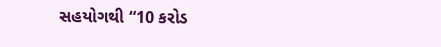સહયોગથી “10 કરોડ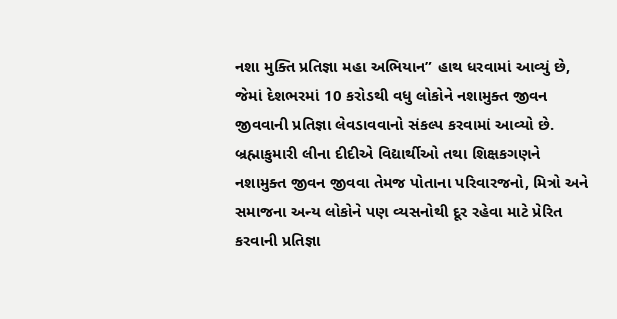નશા મુક્તિ પ્રતિજ્ઞા મહા અભિયાન” હાથ ધરવામાં આવ્યું છે, જેમાં દેશભરમાં 10 કરોડથી વધુ લોકોને નશામુક્ત જીવન જીવવાની પ્રતિજ્ઞા લેવડાવવાનો સંકલ્પ કરવામાં આવ્યો છે. બ્રહ્માકુમારી લીના દીદીએ વિદ્યાર્થીઓ તથા શિક્ષકગણને નશામુક્ત જીવન જીવવા તેમજ પોતાના પરિવારજનો, મિત્રો અને સમાજના અન્ય લોકોને પણ વ્યસનોથી દૂર રહેવા માટે પ્રેરિત કરવાની પ્રતિજ્ઞા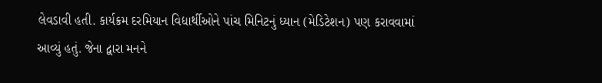લેવડાવી હતી. કાર્યક્રમ દરમિયાન વિદ્યાર્થીઓને પાંચ મિનિટનું ધ્યાન (મેડિટેશન) પણ કરાવવામાં આવ્યું હતું. જેના દ્વારા મનને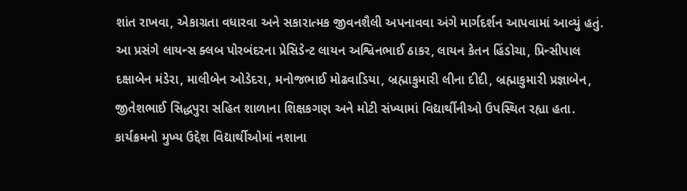શાંત રાખવા, એકાગ્રતા વધારવા અને સકારાત્મક જીવનશૈલી અપનાવવા અંગે માર્ગદર્શન આપવામાં આવ્યું હતું. આ પ્રસંગે લાયન્સ ક્લબ પોરબંદરના પ્રેસિડેન્ટ લાયન અશ્વિનભાઈ ઠાકર, લાયન કેતન હિંડોચા, પ્રિન્સીપાલ દક્ષાબેન મંડેરા, માલીબેન ઓડેદરા, મનોજભાઈ મોઢવાડિયા, બ્રહ્માકુમારી લીના દીદી, બ્રહ્માકુમારી પ્રજ્ઞાબેન, જીતેશભાઈ સિદ્ધપુરા સહિત શાળાના શિક્ષકગણ અને મોટી સંખ્યામાં વિદ્યાર્થીનીઓ ઉપસ્થિત રહ્યા હતા. કાર્યક્રમનો મુખ્ય ઉદ્દેશ વિદ્યાર્થીઓમાં નશાના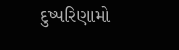દુષ્પરિણામો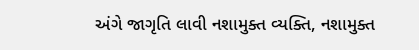અંગે જાગૃતિ લાવી નશામુક્ત વ્યક્તિ, નશામુક્ત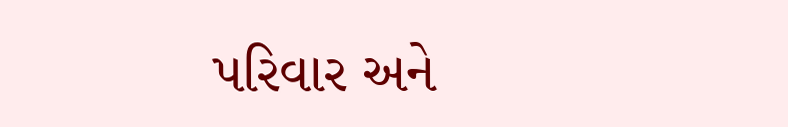પરિવાર અને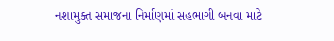નશામુક્ત સમાજના નિર્માણમાં સહભાગી બનવા માટે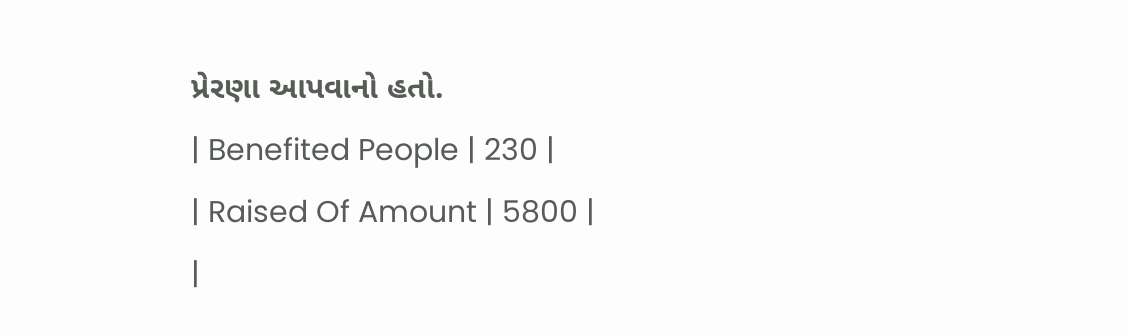પ્રેરણા આપવાનો હતો.
| Benefited People | 230 |
| Raised Of Amount | 5800 |
|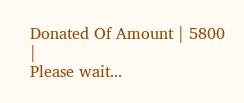Donated Of Amount | 5800 |
Please wait...